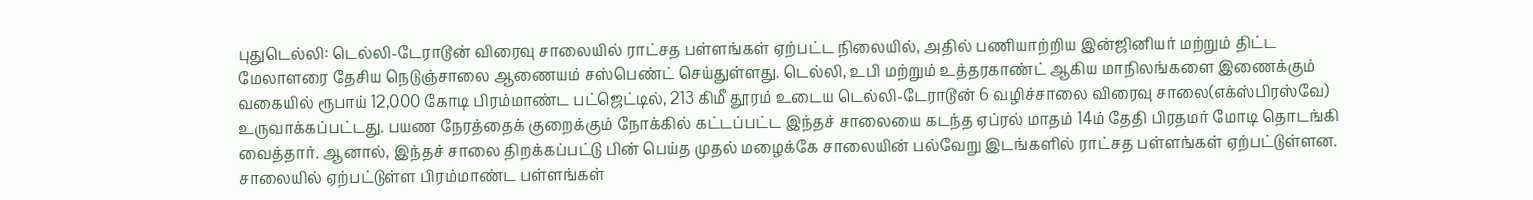புதுடெல்லி: டெல்லி-டேராடூன் விரைவு சாலையில் ராட்சத பள்ளங்கள் ஏற்பட்ட நிலையில், அதில் பணியாற்றிய இன்ஜினியர் மற்றும் திட்ட மேலாளரை தேசிய நெடுஞ்சாலை ஆணையம் சஸ்பெண்ட் செய்துள்ளது. டெல்லி, உபி மற்றும் உத்தரகாண்ட் ஆகிய மாநிலங்களை இணைக்கும் வகையில் ரூபாய் 12,000 கோடி பிரம்மாண்ட பட்ஜெட்டில், 213 கிமீ தூரம் உடைய டெல்லி-டேராடூன் 6 வழிச்சாலை விரைவு சாலை(எக்ஸ்பிரஸ்வே) உருவாக்கப்பட்டது. பயண நேரத்தைக் குறைக்கும் நோக்கில் கட்டப்பட்ட இந்தச் சாலையை கடந்த ஏப்ரல் மாதம் 14ம் தேதி பிரதமர் மோடி தொடங்கி வைத்தார். ஆனால், இந்தச் சாலை திறக்கப்பட்டு பின் பெய்த முதல் மழைக்கே சாலையின் பல்வேறு இடங்களில் ராட்சத பள்ளங்கள் ஏற்பட்டுள்ளன. சாலையில் ஏற்பட்டுள்ள பிரம்மாண்ட பள்ளங்கள்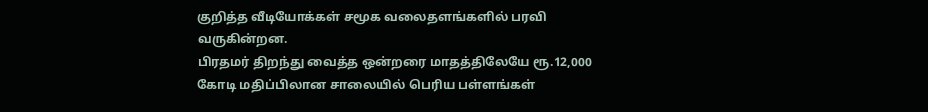குறித்த வீடியோக்கள் சமூக வலைதளங்களில் பரவி வருகின்றன.
பிரதமர் திறந்து வைத்த ஒன்றரை மாதத்திலேயே ரூ.12,000 கோடி மதிப்பிலான சாலையில் பெரிய பள்ளங்கள்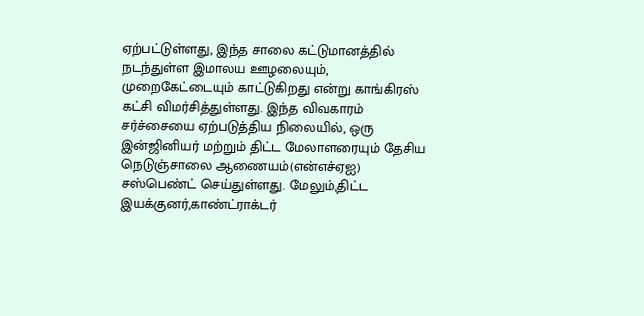ஏற்பட்டுள்ளது, இந்த சாலை கட்டுமானத்தில் நடந்துள்ள இமாலய ஊழலையும், முறைகேட்டையும் காட்டுகிறது என்று காங்கிரஸ் கட்சி விமர்சித்துள்ளது. இந்த விவகாரம் சர்ச்சையை ஏற்படுத்திய நிலையில், ஒரு இன்ஜினியர் மற்றும் திட்ட மேலாளரையும் தேசிய நெடுஞ்சாலை ஆணையம்(என்எச்ஏஐ) சஸ்பெண்ட் செய்துள்ளது. மேலும்,திட்ட இயக்குனர்,காண்ட்ராக்டர்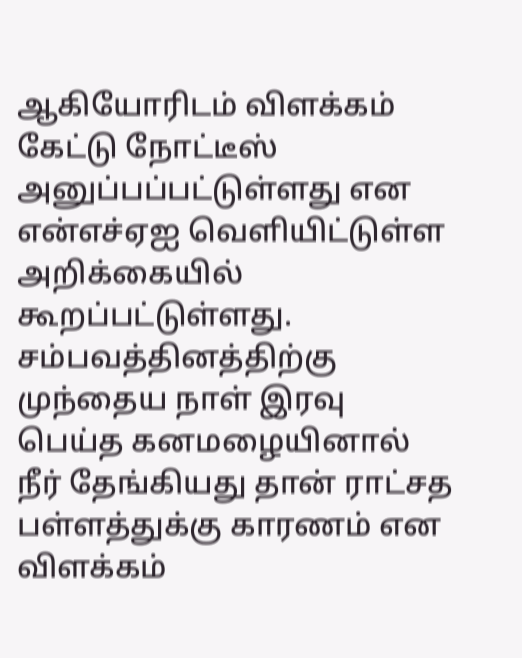ஆகியோரிடம் விளக்கம் கேட்டு நோட்டீஸ் அனுப்பப்பட்டுள்ளது என என்எச்ஏஐ வெளியிட்டுள்ள அறிக்கையில் கூறப்பட்டுள்ளது. சம்பவத்தினத்திற்கு முந்தைய நாள் இரவு பெய்த கனமழையினால் நீர் தேங்கியது தான் ராட்சத பள்ளத்துக்கு காரணம் என விளக்கம்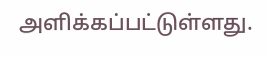அளிக்கப்பட்டுள்ளது.